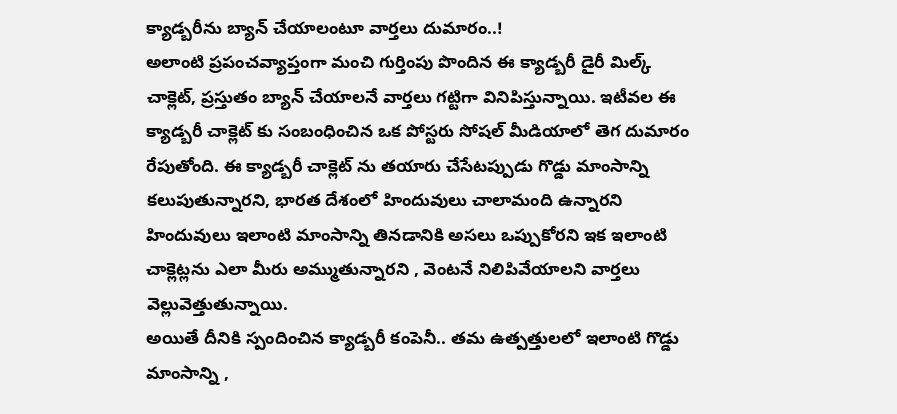క్యాడ్బరీను బ్యాన్ చేయాలంటూ వార్తలు దుమారం..!
అలాంటి ప్రపంచవ్యాప్తంగా మంచి గుర్తింపు పొందిన ఈ క్యాడ్బరీ డైరీ మిల్క్ చాక్లెట్, ప్రస్తుతం బ్యాన్ చేయాలనే వార్తలు గట్టిగా వినిపిస్తున్నాయి. ఇటీవల ఈ క్యాడ్బరీ చాక్లెట్ కు సంబంధించిన ఒక పోస్టరు సోషల్ మీడియాలో తెగ దుమారం రేపుతోంది. ఈ క్యాడ్బరీ చాక్లెట్ ను తయారు చేసేటప్పుడు గొడ్డు మాంసాన్ని కలుపుతున్నారని, భారత దేశంలో హిందువులు చాలామంది ఉన్నారని హిందువులు ఇలాంటి మాంసాన్ని తినడానికి అసలు ఒప్పుకోరని ఇక ఇలాంటి చాక్లెట్లను ఎలా మీరు అమ్ముతున్నారని , వెంటనే నిలిపివేయాలని వార్తలు వెల్లువెత్తుతున్నాయి.
అయితే దీనికి స్పందించిన క్యాడ్బరీ కంపెనీ.. తమ ఉత్పత్తులలో ఇలాంటి గొడ్డు మాంసాన్ని ,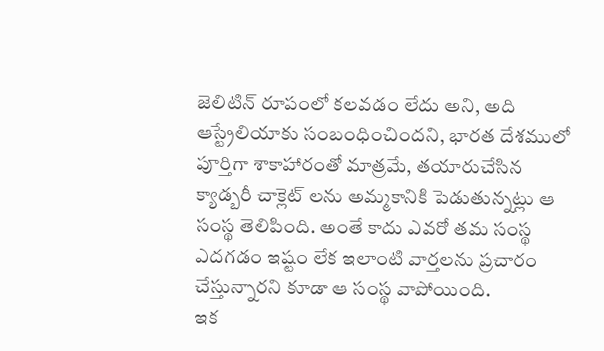జెలిటిన్ రూపంలో కలవడం లేదు అని, అది ఆస్ట్రేలియాకు సంబంధించిందని, భారత దేశములో పూర్తిగా శాకాహారంతో మాత్రమే, తయారుచేసిన క్యాడ్బరీ చాక్లెట్ లను అమ్మకానికి పెడుతున్నట్లు ఆ సంస్థ తెలిపింది. అంతే కాదు ఎవరో తమ సంస్థ ఎదగడం ఇష్టం లేక ఇలాంటి వార్తలను ప్రచారం చేస్తున్నారని కూడా ఆ సంస్థ వాపోయింది.
ఇక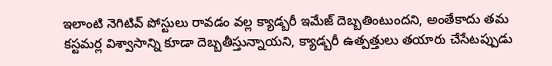ఇలాంటి నెగిటివ్ పోస్టులు రావడం వల్ల క్యాడ్బరీ ఇమేజ్ దెబ్బతింటుందని, అంతేకాదు తమ కస్టమర్ల విశ్వాసాన్ని కూడా దెబ్బతీస్తున్నాయని, క్యాడ్బరీ ఉత్పత్తులు తయారు చేసేటప్పుడు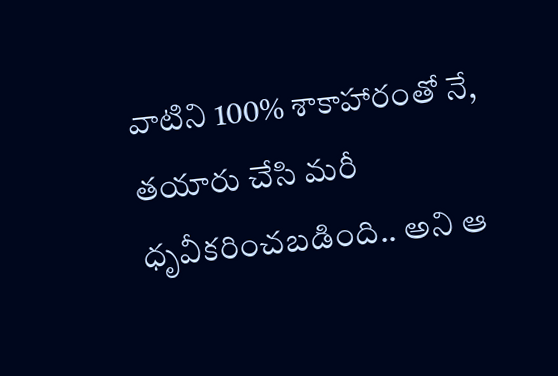వాటిని 100% శాకాహారంతో నే, తయారు చేసి మరీ ధృవీకరించబడింది.. అని ఆ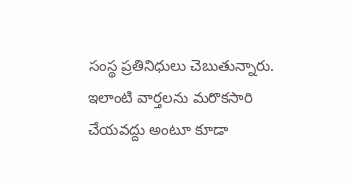సంస్థ ప్రతినిధులు చెబుతున్నారు. ఇలాంటి వార్తలను మరొకసారి చేయవద్దు అంటూ కూడా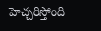హెచ్చరిస్తోంది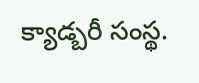క్యాడ్బరీ సంస్థ.